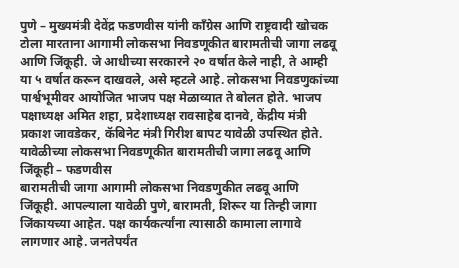पुणे – मुख्यमंत्री देवेंद्र फडणवीस यांनी काँग्रेस आणि राष्ट्रवादी खोचक टोला मारताना आगामी लोकसभा निवडणूकीत बारामतीची जागा लढवू आणि जिंकूही. जे आधीच्या सरकारने २० वर्षात केले नाही, ते आम्ही या ५ वर्षात करून दाखवले, असे म्हटले आहे. लोकसभा निवडणुकांच्या पार्श्वभूमीवर आयोजित भाजप पक्ष मेळाव्यात ते बोलत होते. भाजप पक्षाध्यक्ष अमित शहा, प्रदेशाध्यक्ष रावसाहेब दानवे, केंद्रीय मंत्री प्रकाश जावडेकर, कॅबिनेट मंत्री गिरीश बापट यावेळी उपस्थित होते.
यावेळीच्या लोकसभा निवडणूकीत बारामतीची जागा लढवू आणि जिंकूही – फडणवीस
बारामतीची जागा आगामी लोकसभा निवडणुकीत लढवू आणि जिंकूही. आपल्याला यावेळी पुणे, बारामती, शिरूर या तिन्ही जागा जिंकायच्या आहेत. पक्ष कार्यकर्त्यांना त्यासाठी कामाला लागावे लागणार आहे. जनतेपर्यंत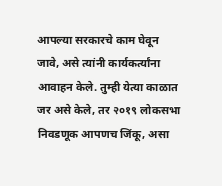आपल्या सरकारचे काम घेवून जावे, असे त्यांनी कार्यकर्त्यांना आवाहन केले. तुम्ही येत्या काळात जर असे केले, तर २०१९ लोकसभा निवडणूक आपणच जिंकू, असा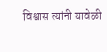विश्वास त्यांनी यावेळी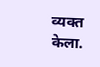व्यक्त केला.